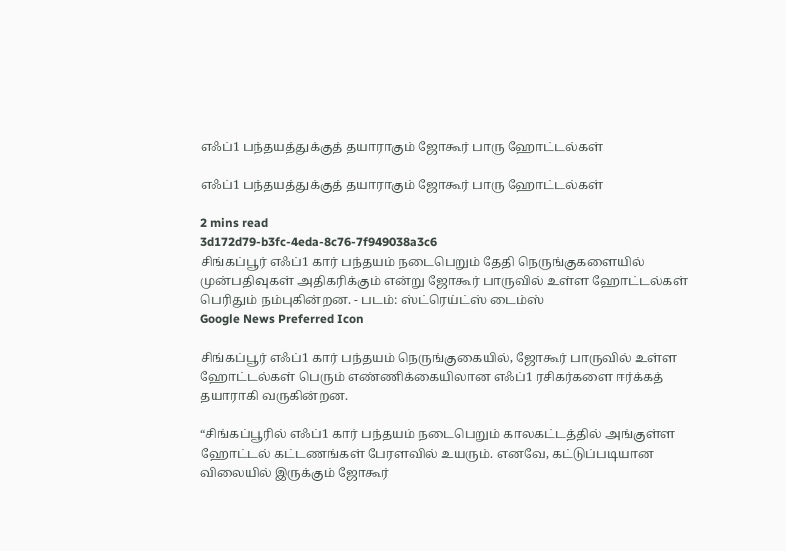எஃப்1 பந்தயத்துக்குத் தயாராகும் ஜோகூர் பாரு ஹோட்டல்கள்

எஃப்1 பந்தயத்துக்குத் தயாராகும் ஜோகூர் பாரு ஹோட்டல்கள்

2 mins read
3d172d79-b3fc-4eda-8c76-7f949038a3c6
சிங்கப்பூர் எஃப்1 கார் பந்தயம் நடைபெறும் தேதி நெருங்குகளையில் முன்பதிவுகள் அதிகரிக்கும் என்று ஜோகூர் பாருவில் உள்ள ஹோட்டல்கள் பெரிதும் நம்புகின்றன. - படம்: ஸ்ட்ரெய்ட்ஸ் டைம்ஸ்
Google News Preferred Icon

சிங்கப்பூர் எஃப்1 கார் பந்தயம் நெருங்குகையில், ஜோகூர் பாருவில் உள்ள ஹோட்டல்கள் பெரும் எண்ணிக்கையிலான எஃப்1 ரசிகர்களை ஈர்க்கத் தயாராகி வருகின்றன.

“சிங்கப்பூரில் எஃப்1 கார் பந்தயம் நடைபெறும் காலகட்டத்தில் அங்குள்ள ஹோட்டல் கட்டணங்கள் பேரளவில் உயரும். எனவே, கட்டுப்படியான விலையில் இருக்கும் ஜோகூர்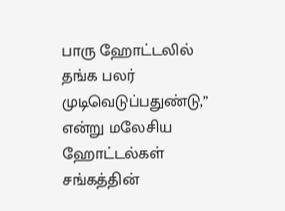பாரு ஹோட்டலில் தங்க பலர் முடிவெடுப்பதுண்டு,” என்று மலேசிய ஹோட்டல்கள் சங்கத்தின்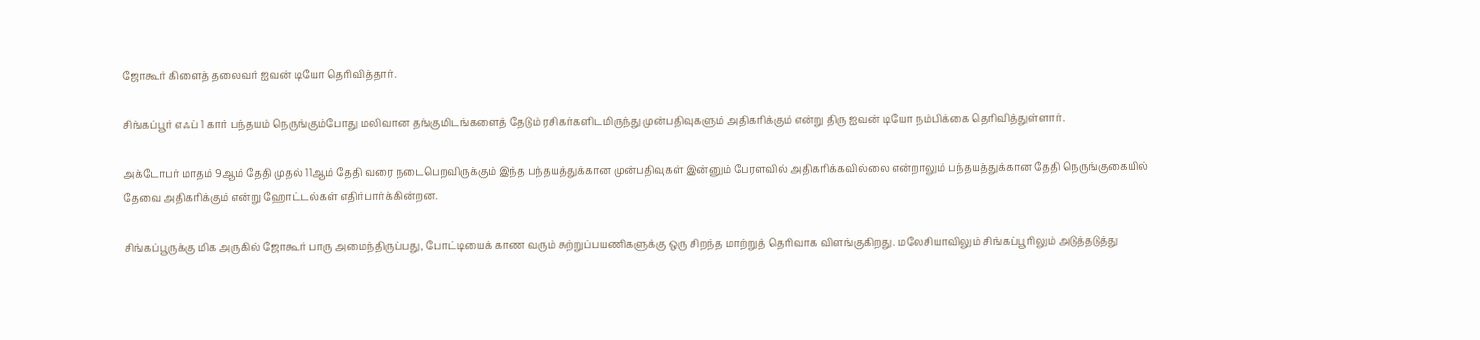ஜோகூர் கிளைத் தலைவர் ஐவன் டியோ தெரிவித்தார்.

சிங்கப்பூர் எஃப் 1 கார் பந்தயம் நெருங்கும்போது மலிவான தங்குமிடங்களைத் தேடும் ரசிகர்களிடமிருந்து முன்பதிவுகளும் அதிகரிக்கும் என்று திரு ஐவன் டியோ நம்பிக்கை தெரிவித்துள்ளார்.

அக்டோபர் மாதம் 9ஆம் தேதி முதல் 11ஆம் தேதி வரை நடைபெறவிருக்கும் இந்த பந்தயத்துக்கான முன்பதிவுகள் இன்னும் பேரளவில் அதிகரிக்கவில்லை என்றாலும் பந்தயத்துக்கான தேதி நெருங்குகையில் தேவை அதிகரிக்கும் என்று ஹோட்டல்கள் எதிர்பார்க்கின்றன.

சிங்கப்பூருக்கு மிக அருகில் ஜோகூர் பாரு அமைந்திருப்பது, போட்டியைக் காண வரும் சுற்றுப்பயணிகளுக்கு ஒரு சிறந்த மாற்றுத் தெரிவாக விளங்குகிறது. மலேசியாவிலும் சிங்கப்பூரிலும் அடுத்தடுத்து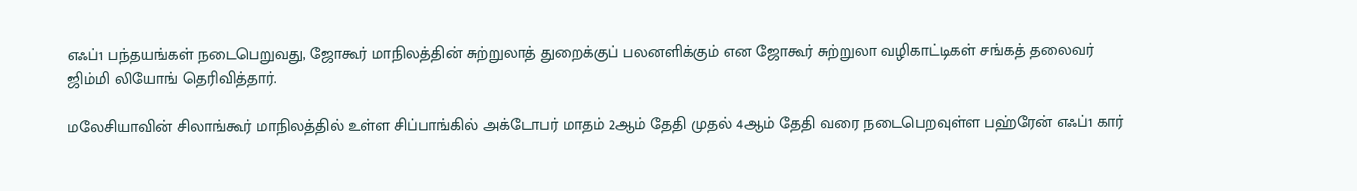எஃப்1 பந்தயங்கள் நடைபெறுவது, ஜோகூர் மாநிலத்தின் சுற்றுலாத் துறைக்குப் பலனளிக்கும் என ஜோகூர் சுற்றுலா வழிகாட்டிகள் சங்கத் தலைவர் ஜிம்மி லியோங் தெரிவித்தார்.

மலேசியாவின் சிலாங்கூர் மாநிலத்தில் உள்ள சிப்பாங்கில் அக்டோபர் மாதம் 2ஆம் தேதி முதல் 4ஆம் தேதி வரை நடைபெறவுள்ள பஹ்ரேன் எஃப்1 கார்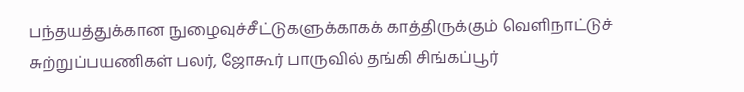பந்தயத்துக்கான நுழைவுச்சீட்டுகளுக்காகக் காத்திருக்கும் வெளிநாட்டுச் சுற்றுப்பயணிகள் பலர், ஜோகூர் பாருவில் தங்கி சிங்கப்பூர்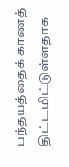பந்தயத்தைக் காணத் திட்டமிட்டுள்ளதாக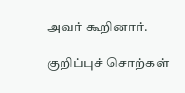அவர் கூறினார்.

குறிப்புச் சொற்கள்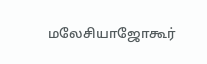மலேசியாஜோகூர்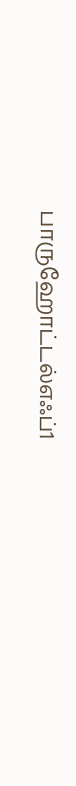பாருஹோட்டல்எஃப்1